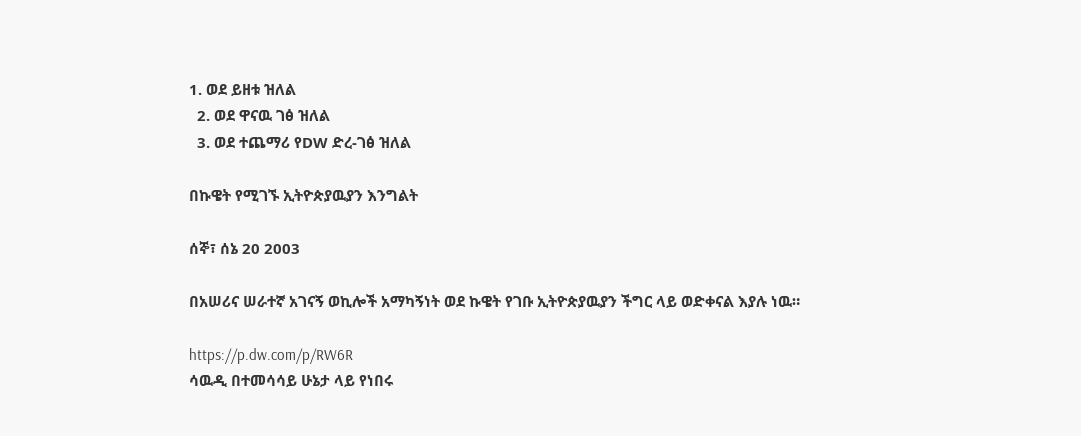1. ወደ ይዘቱ ዝለል
  2. ወደ ዋናዉ ገፅ ዝለል
  3. ወደ ተጨማሪ የDW ድረ-ገፅ ዝለል

በኩዌት የሚገኙ ኢትዮጵያዉያን እንግልት

ሰኞ፣ ሰኔ 20 2003

በአሠሪና ሠራተኛ አገናኝ ወኪሎች አማካኝነት ወደ ኩዌት የገቡ ኢትዮጵያዉያን ችግር ላይ ወድቀናል እያሉ ነዉ።

https://p.dw.com/p/RW6R
ሳዉዲ በተመሳሳይ ሁኔታ ላይ የነበሩ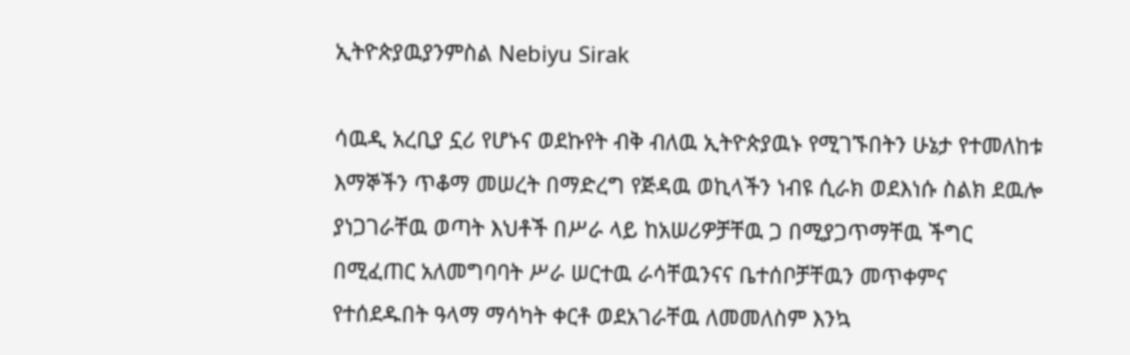ኢትዮጵያዉያንምስል Nebiyu Sirak

ሳዉዲ አረቢያ ኗሪ የሆኑና ወደኩየት ብቅ ብለዉ ኢትዮጵያዉኑ የሚገኙበትን ሁኔታ የተመለከቱ እማኞችን ጥቆማ መሠረት በማድረግ የጅዳዉ ወኪላችን ነብዩ ሲራክ ወደእነሱ ስልክ ደዉሎ ያነጋገራቸዉ ወጣት እህቶች በሥራ ላይ ከአሠሪዎቻቸዉ ጋ በሚያጋጥማቸዉ ችግር በሚፈጠር አለመግባባት ሥራ ሠርተዉ ራሳቸዉንናና ቤተሰቦቻቸዉን መጥቀምና የተሰደዱበት ዓላማ ማሳካት ቀርቶ ወደአገራቸዉ ለመመለስም እንኳ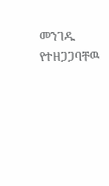መንገዱ የተዘጋጋባቸዉ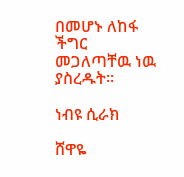በመሆኑ ለከፋ ችግር መጋለጣቸዉ ነዉ ያስረዱት።

ነብዩ ሲራክ

ሸዋዬ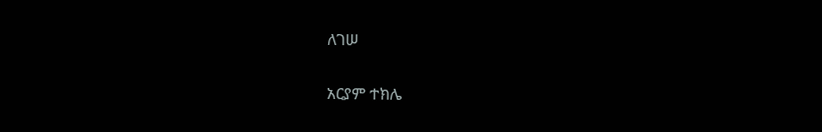ለገሠ

አርያም ተክሌ